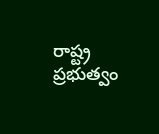రాష్ట్ర ప్రభుత్వం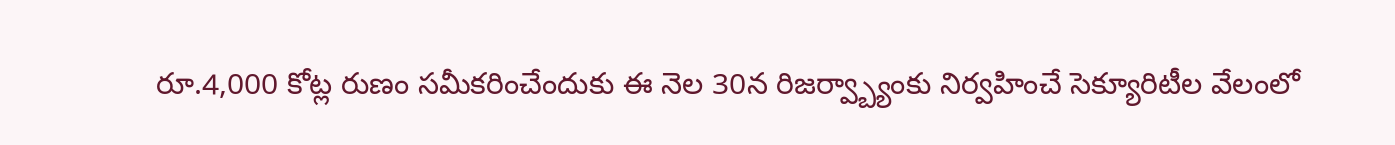రూ.4,000 కోట్ల రుణం సమీకరించేందుకు ఈ నెల 30న రిజర్వ్బ్యాంకు నిర్వహించే సెక్యూరిటీల వేలంలో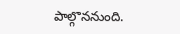పాల్గొననుంది.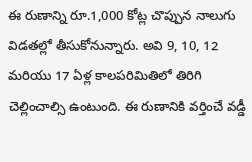ఈ రుణాన్ని రూ.1,000 కోట్ల చొప్పున నాలుగు విడతల్లో తీసుకోనున్నారు. అవి 9, 10, 12 మరియు 17 ఏళ్ల కాలపరిమితిలో తిరిగి చెల్లించాల్సి ఉంటుంది. ఈ రుణానికి వర్తించే వడ్డీ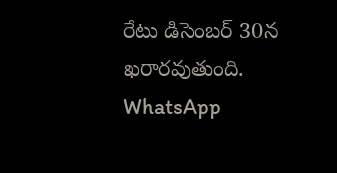రేటు డిసెంబర్ 30న ఖరారవుతుంది.
WhatsApp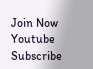Join Now
Youtube
Subscribe